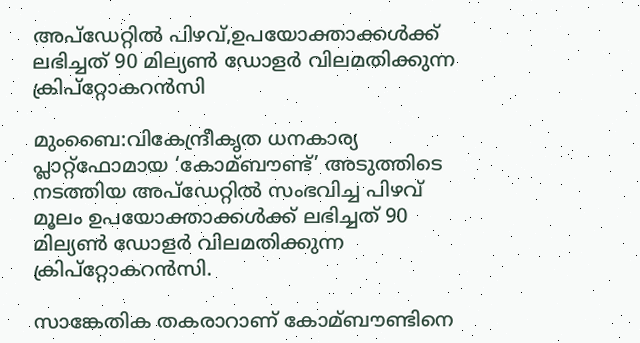അപ്‌ഡേറ്റില്‍ പിഴവ്,ഉപയോക്താക്കള്‍ക്ക് ലഭിച്ചത് 90 മില്യണ്‍ ഡോളര്‍ വിലമതിക്കുന്ന ക്രിപ്‌റ്റോകറന്‍സി

മുംബൈ:വികേന്ദ്രീകൃത ധനകാര്യ പ്ലാറ്റ്‌ഫോമായ ‘കോമ്ബൗണ്ട്’ അടുത്തിടെ നടത്തിയ അപ്‌ഡേറ്റില്‍ സംഭവിച്ച പിഴവ് മൂലം ഉപയോക്താക്കള്‍ക്ക് ലഭിച്ചത് 90 മില്യണ്‍ ഡോളര്‍ വിലമതിക്കുന്ന ക്രിപ്‌റ്റോകറന്‍സി.

സാങ്കേതിക തകരാറാണ് കോമ്ബൗണ്ടിനെ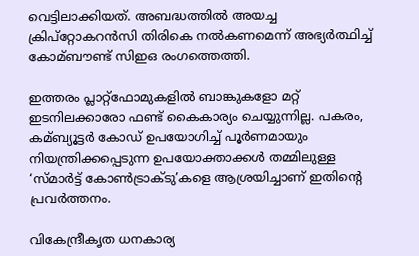വെട്ടിലാക്കിയത്. അബദ്ധത്തില്‍ അയച്ച ക്രിപ്‌റ്റോകറന്‍സി തിരികെ നല്‍കണമെന്ന് അഭ്യര്‍ത്ഥിച്ച്‌ കോമ്ബൗണ്ട് സിഇഒ രംഗത്തെത്തി.

ഇത്തരം പ്ലാറ്റ്‌ഫോമുകളില്‍ ബാങ്കുകളോ മറ്റ് ഇടനിലക്കാരോ ഫണ്ട് കൈകാര്യം ചെയ്യുന്നില്ല. പകരം, കമ്ബ്യൂട്ടര്‍ കോഡ് ഉപയോഗിച്ച്‌ പൂര്‍ണമായും നിയന്ത്രിക്കപ്പെടുന്ന ഉപയോക്താക്കള്‍ തമ്മിലുള്ള ‘സ്മാര്‍ട്ട് കോണ്‍ട്രാക്ടു’കളെ ആശ്രയിച്ചാണ് ഇതിന്റെ പ്രവര്‍ത്തനം.

വികേന്ദ്രീകൃത ധനകാര്യ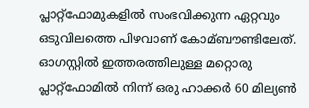പ്ലാറ്റ്‌ഫോമുകളില്‍ സംഭവിക്കുന്ന ഏറ്റവും ഒടുവിലത്തെ പിഴവാണ് കോമ്ബൗണ്ടിലേത്. ഓഗസ്റ്റില്‍ ഇത്തരത്തിലുള്ള മറ്റൊരു പ്ലാറ്റ്‌ഫോമില്‍ നിന്ന് ഒരു ഹാക്കര്‍ 60 മില്യണ്‍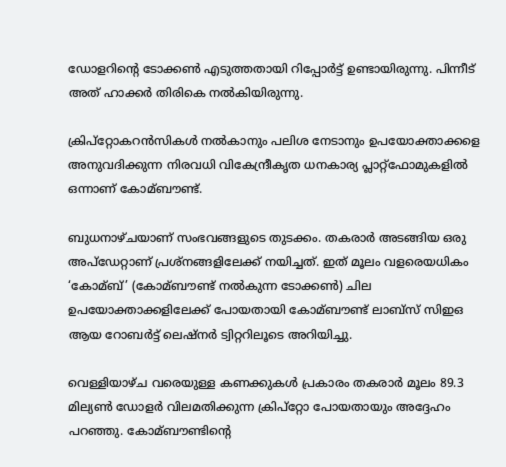ഡോളറിന്റെ ടോക്കണ്‍ എടുത്തതായി റിപ്പോര്‍ട്ട് ഉണ്ടായിരുന്നു. പിന്നീട് അത് ഹാക്കര്‍ തിരികെ നല്‍കിയിരുന്നു.

ക്രിപ്‌റ്റോകറന്‍സികള്‍ നല്‍കാനും പലിശ നേടാനും ഉപയോക്താക്കളെ അനുവദിക്കുന്ന നിരവധി വികേന്ദ്രീകൃത ധനകാര്യ പ്ലാറ്റ്‌ഫോമുകളില്‍ ഒന്നാണ് കോമ്ബൗണ്ട്.

ബുധനാഴ്ചയാണ് സംഭവങ്ങളുടെ തുടക്കം. തകരാര്‍ അടങ്ങിയ ഒരു അപ്‌ഡേറ്റാണ് പ്രശ്‌നങ്ങളിലേക്ക് നയിച്ചത്. ഇത് മൂലം വളരെയധികം ‘കോമ്ബ്’ (കോമ്ബൗണ്ട് നല്‍കുന്ന ടോക്കണ്‍) ചില ഉപയോക്താക്കളിലേക്ക് പോയതായി കോമ്ബൗണ്ട് ലാബ്‌സ് സിഇഒ ആയ റോബര്‍ട്ട് ലെഷ്‌നര്‍ ട്വിറ്ററിലൂടെ അറിയിച്ചു.

വെള്ളിയാഴ്ച വരെയുള്ള കണക്കുകള്‍ പ്രകാരം തകരാര്‍ മൂലം 89.3 മില്യണ്‍ ഡോളര്‍ വിലമതിക്കുന്ന ക്രിപ്‌റ്റോ പോയതായും അദ്ദേഹം പറഞ്ഞു. കോമ്ബൗണ്ടിന്റെ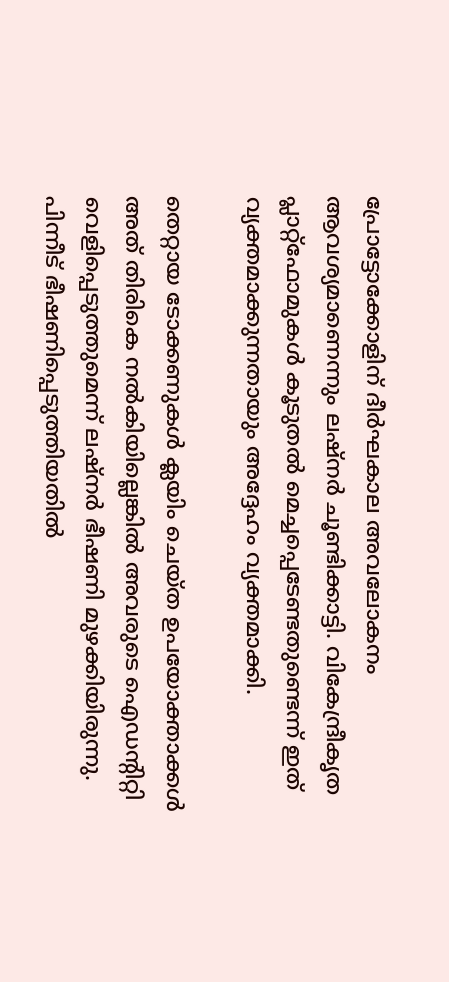പ്രോട്ടോക്കോളിന് ദീര്‍ഘകാല അവലോകനം ആവശ്യമാണെന്നും ലഷ്‌നര്‍ ചൂണ്ടിക്കാട്ടി. വികേന്ദ്രീകൃത പ്ലാറ്റ്‌ഫോമുകള്‍ കൂടുതല്‍ മെച്ചപ്പെടേണ്ടതുണ്ടെന്ന് ഇത് വ്യക്തമാക്കുന്നതായും അദ്ദേഹം വ്യക്തമാക്കി.

തെറ്റായ ടോക്കണുകള്‍ ക്ലയിം ചെയ്ത ഉപയോക്താക്കള്‍ അത് തിരികെ നല്‍കിയില്ലെങ്കില്‍ അവരുടെ ഐഡന്റിറ്റി വെളിപ്പെടുത്തുമെന്ന് ലഷ്‌നര്‍ ഭീഷണി മുഴക്കിയിരുന്നു. പിന്നീട് ഭീഷണിപ്പെടുത്തിയതില്‍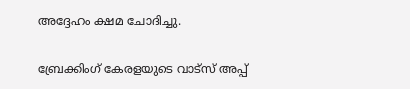അദ്ദേഹം ക്ഷമ ചോദിച്ചു.

ബ്രേക്കിംഗ് കേരളയുടെ വാട്സ് അപ്പ്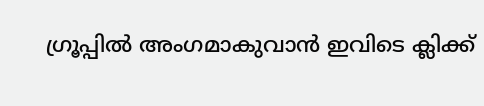ഗ്രൂപ്പിൽ അംഗമാകുവാൻ ഇവിടെ ക്ലിക്ക്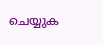ചെയ്യുക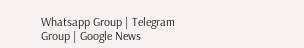Whatsapp Group | Telegram Group | Google News